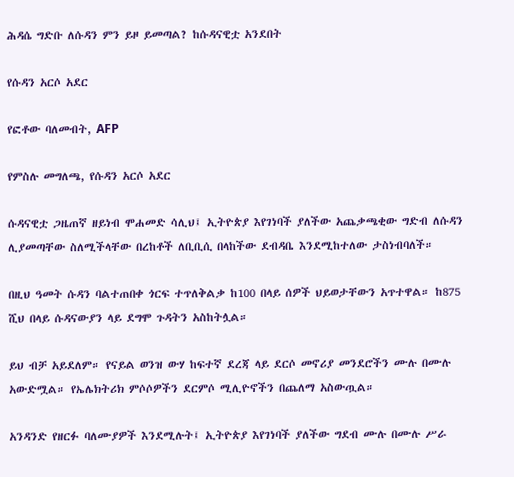ሕዳሴ ግድቡ ለሱዳን ምን ይዞ ይመጣል? ከሱዳናዊቷ አንደበት

የሱዳን አርሶ አደር

የፎቶው ባለመብት, AFP

የምስሉ መግለጫ, የሱዳን አርሶ አደር

ሱዳናዊቷ ጋዜጠኛ ዘይነብ ሞሐመድ ሳሊህ፤ ኢትዮጵያ እየገነባች ያለችው አጨቃጫቂው ግድብ ለሱዳን ሊያመጣቸው ስለሚችላቸው በረከቶች ለቢቢሲ በላከችው ደብዳቤ እንደሚከተለው ታስነብባለች።

በዚህ ዓመት ሱዳን ባልተጠበቀ ጎርፍ ተጥለቅልቃ ከ100 በላይ ሰዎች ህይወታቸውን አጥተዋል። ከ875 ሺህ በላይ ሱዳናውያን ላይ ደግሞ ጉዳትን አስከትሏል።

ይህ ብቻ አይደለም። የናይል ወንዝ ውሃ ከፍተኛ ደረጃ ላይ ደርሶ መኖሪያ መንደሮችን ሙሉ በሙሉ አውድሟል። የኤሌክትሪክ ምሶሶዎችን ደርምሶ ሚሊዮኖችን በጨለማ አስውጧል።

አንዳንድ የዘርፉ ባለሙያዎች እንደሚሉት፤ ኢትዮጵያ እየገነባች ያለችው ግደብ ሙሉ በሙሉ ሥራ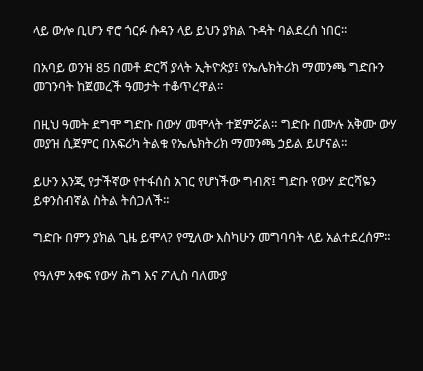ላይ ውሎ ቢሆን ኖሮ ጎርፉ ሱዳን ላይ ይህን ያክል ጉዳት ባልደረሰ ነበር።

በአባይ ወንዝ 85 በመቶ ድርሻ ያላት ኢትዮጵያ፤ የኤሌክትሪክ ማመንጫ ግድቡን መገንባት ከጀመረች ዓመታት ተቆጥረዋል።

በዚህ ዓመት ደግሞ ግድቡ በውሃ መሞላት ተጀምሯል። ግድቡ በሙሉ አቅሙ ውሃ መያዝ ሲጀምር በአፍሪካ ትልቁ የኤሌክትሪክ ማመንጫ ኃይል ይሆናል።

ይሁን እንጂ የታችኛው የተፋሰስ አገር የሆነችው ግብጽ፤ ግድቡ የውሃ ድርሻዬን ይቀንስብኛል ስትል ትሰጋለች።

ግድቡ በምን ያክል ጊዜ ይሞላ? የሚለው እስካሁን መግባባት ላይ አልተደረሰም።

የዓለም አቀፍ የውሃ ሕግ እና ፖሊስ ባለሙያ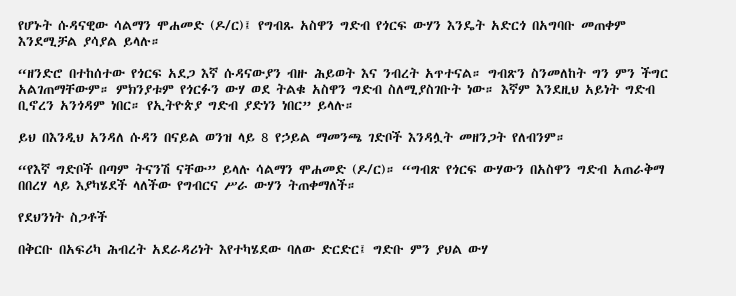የሆኑት ሱዳናዊው ሳልማን ሞሐመድ (ዶ/ር)፤ የግብጹ አስዋን ግድብ የጎርፍ ውሃን እንዴት አድርጎ በአግባቡ መጠቀም እንደሚቻል ያሳያል ይላሉ።

“ዘንድሮ በተከሰተው የጎርፍ አደጋ እኛ ሱዳናውያን ብዙ ሕይወት እና ንብረት አጥተናል። ግብጽን ስንመለከት ግን ምን ችግር አልገጠማቸውም። ምክንያቱም የጎርፉን ውሃ ወደ ትልቁ አስዋን ግድብ ስለሚያስገቡት ነው። እኛም እንደዚህ አይነት ግድብ ቢኖረን አንጎዳም ነበር። የኢትዮጵያ ግድብ ያድነን ነበር” ይላሉ።

ይህ በእንዲህ አንዳለ ሱዳን በናይል ወንዝ ላይ 8 የኃይል ማመንጫ ገድቦች እንዳሏት መዘንጋት የለብንም።

“የእኛ ግድቦች በጣም ትናንሽ ናቸው” ይላሉ ሳልማን ሞሐመድ (ዶ/ር)። “ግብጽ የጎርፍ ውሃውን በአስዋን ግድብ አጠራቅማ በበረሃ ላይ እያካሄደች ላለችው የግብርና ሥራ ውሃን ትጠቀማለች።

የደህንነት ስጋቶች

በቅርቡ በአፍሪካ ሕብረት አደራዳሪነት እየተካሄደው ባለው ድርድር፤ ግድቡ ምን ያህል ውሃ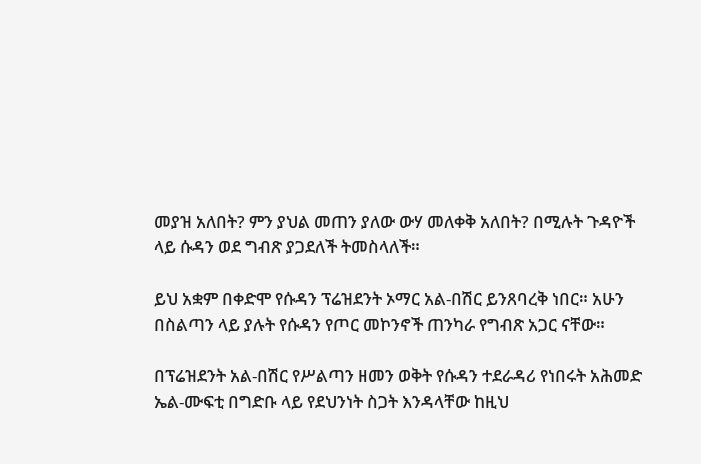መያዝ አለበት? ምን ያህል መጠን ያለው ውሃ መለቀቅ አለበት? በሚሉት ጉዳዮች ላይ ሱዳን ወደ ግብጽ ያጋደለች ትመስላለች።

ይህ አቋም በቀድሞ የሱዳን ፕሬዝደንት ኦማር አል-በሽር ይንጸባረቅ ነበር። አሁን በስልጣን ላይ ያሉት የሱዳን የጦር መኮንኖች ጠንካራ የግብጽ አጋር ናቸው።

በፕሬዝደንት አል-በሽር የሥልጣን ዘመን ወቅት የሱዳን ተደራዳሪ የነበሩት አሕመድ ኤል-ሙፍቲ በግድቡ ላይ የደህንነት ስጋት እንዳላቸው ከዚህ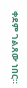ቀደም ገልጸው ነበር።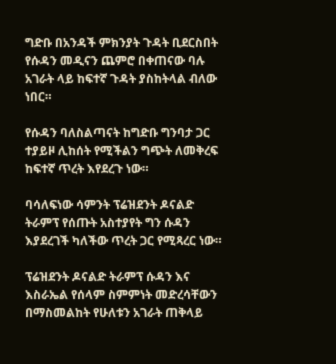ግድቡ በአንዳች ምክንያት ጉዳት ቢደርስበት የሱዳን መዲናን ጨምሮ በቀጠናው ባሉ አገራት ላይ ከፍተኛ ጉዳት ያስከትላል ብለው ነበር።

የሱዳን ባለስልጣናት ከግድቡ ግንባታ ጋር ተያይዞ ሊከሰት የሚችልን ግጭት ለመቅረፍ ከፍተኛ ጥረት እየደረጉ ነው።

ባሳለፍነው ሳምንት ፕሬዝደንት ዶናልድ ትራምፕ የሰጡት አስተያየት ግን ሱዳን እያደረገች ካለችው ጥረት ጋር የሚጻረር ነው።

ፕሬዝደንት ዶናልድ ትራምፕ ሱዳን እና እስራኤል የሰላም ስምምነት መድረሳቸውን በማስመልከት የሁለቱን አገራት ጠቅላይ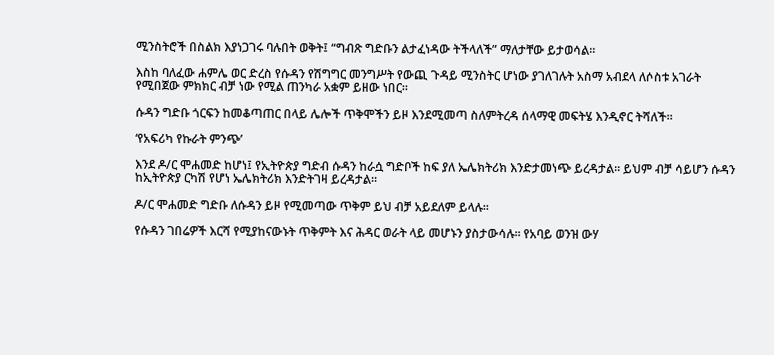ሚንስትሮች በስልክ እያነጋገሩ ባሉበት ወቅት፤ “ግብጽ ግድቡን ልታፈነዳው ትችላለች” ማለታቸው ይታወሳል።

እስከ ባለፈው ሐምሌ ወር ድረስ የሱዳን የሽግግር መንግሥት የውጪ ጉዳይ ሚንስትር ሆነው ያገለገሉት አስማ አብደላ ለሶስቱ አገራት የሚበጀው ምክክር ብቻ ነው የሚል ጠንካራ አቋም ይዘው ነበር።

ሱዳን ግድቡ ጎርፍን ከመቆጣጠር በላይ ሌሎች ጥቅሞችን ይዞ እንደሚመጣ ስለምትረዳ ሰላማዊ መፍትሄ እንዲኖር ትሻለች።

‘የአፍሪካ የኩራት ምንጭ’

እንደ ዶ/ር ሞሐመድ ከሆነ፤ የኢትዮጵያ ግድብ ሱዳን ከራሷ ግድቦች ከፍ ያለ ኤሌክትሪክ እንድታመነጭ ይረዳታል። ይህም ብቻ ሳይሆን ሱዳን ከኢትዮጵያ ርካሽ የሆነ ኤሌክትሪክ እንድትገዛ ይረዳታል።

ዶ/ር ሞሐመድ ግድቡ ለሱዳን ይዞ የሚመጣው ጥቅም ይህ ብቻ አይደለም ይላሉ።

የሱዳን ገበሬዎች እርሻ የሚያከናውኑት ጥቅምት እና ሕዳር ወራት ላይ መሆኑን ያስታውሳሉ። የአባይ ወንዝ ውሃ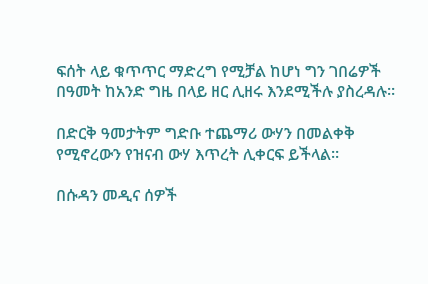ፍሰት ላይ ቁጥጥር ማድረግ የሚቻል ከሆነ ግን ገበሬዎች በዓመት ከአንድ ግዜ በላይ ዘር ሊዘሩ እንደሚችሉ ያስረዳሉ።

በድርቅ ዓመታትም ግድቡ ተጨማሪ ውሃን በመልቀቅ የሚኖረውን የዝናብ ውሃ እጥረት ሊቀርፍ ይችላል።

በሱዳን መዲና ሰዎች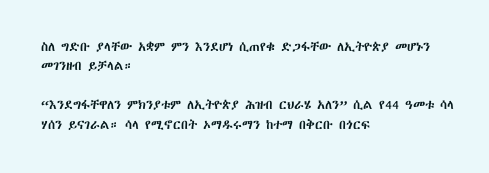ስለ ግድቡ ያላቸው አቋም ምን እንደሆነ ሲጠየቁ ድጋፋቸው ለኢትዮጵያ መሆኑን መገንዘብ ይቻላል።

“እንደግፋቸዋለን ምክንያቱም ለኢትዮጵያ ሕዝብ ርህራሄ አለን” ሲል የ44 ዓመቱ ሳላ ሃሰን ይናገራል። ሳላ የሚኖርበት ኦማዱሩማን ከተማ በቅርቡ በጎርፍ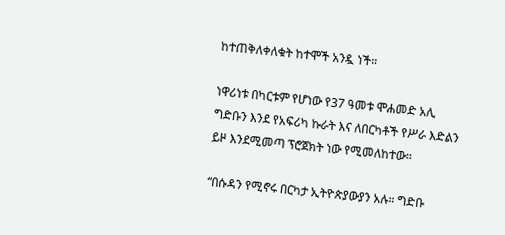ከተጠቅለቀለቁት ከተሞች አንዷ ነች።

ነዋሪነቱ በካርቱም የሆነው የ37 ዓመቱ ሞሐመድ አሊ ግድቡን እንደ የአፍሪካ ኩራት እና ለበርካቶች የሥራ እድልን ይዞ እንደሚመጣ ፕሮጀክት ነው የሚመለከተው።

“በሱዳን የሚኖሩ በርካታ ኢትዮጵያውያን አሉ። ግድቡ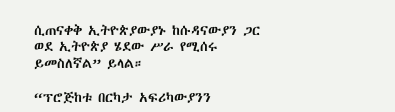ሲጠናቀቅ ኢትዮጵያውያኑ ከሱዳናውያን ጋር ወደ ኢትዮጵያ ሄደው ሥራ የሚሰሩ ይመስለኛል” ይላል።

“ፕሮጅከቱ በርካታ አፍሪካውያንን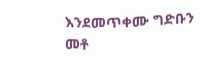እንደመጥቀሙ ግድቡን መቶ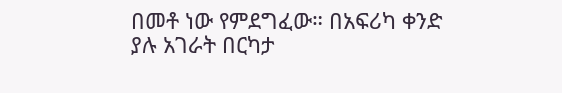በመቶ ነው የምደግፈው። በአፍሪካ ቀንድ ያሉ አገራት በርካታ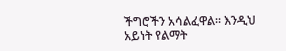ችግሮችን አሳልፈዋል። እንዲህ አይነት የልማት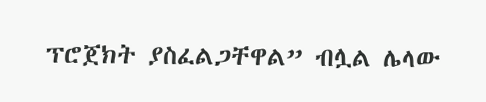ፕሮጀክት ያስፈልጋቸዋል” ብሏል ሌላው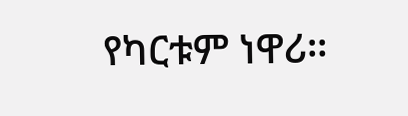የካርቱም ነዋሪ።